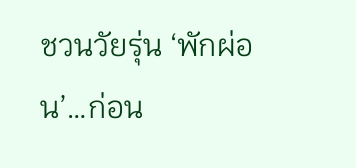ชวนวัยรุ่น ‘พักผ่อน’…ก่อน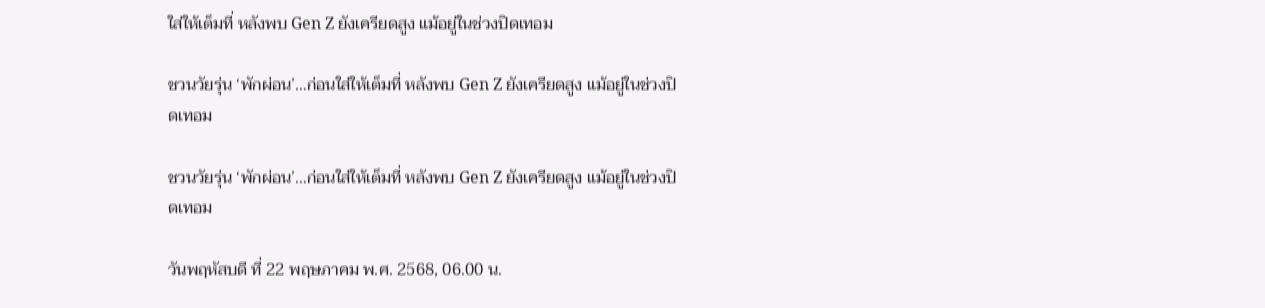ใส่ให้เต็มที่ หลังพบ Gen Z ยังเครียดสูง แม้อยู่ในช่วงปิดเทอม

ชวนวัยรุ่น ‘พักผ่อน’…ก่อนใส่ให้เต็มที่ หลังพบ Gen Z ยังเครียดสูง แม้อยู่ในช่วงปิดเทอม

ชวนวัยรุ่น ‘พักผ่อน’…ก่อนใส่ให้เต็มที่ หลังพบ Gen Z ยังเครียดสูง แม้อยู่ในช่วงปิดเทอม

วันพฤหัสบดี ที่ 22 พฤษภาคม พ.ศ. 2568, 06.00 น.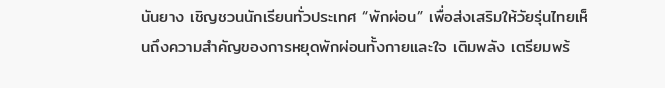นันยาง เชิญชวนนักเรียนทั่วประเทศ “พักผ่อน” เพื่อส่งเสริมให้วัยรุ่นไทยเห็นถึงความสำคัญของการหยุดพักผ่อนทั้งกายและใจ เติมพลัง เตรียมพร้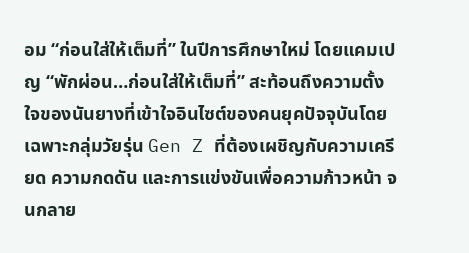อม “ก่อนใส่ให้เต็มที่” ในปีการศึกษาใหม่ โดยแคมเปญ “พักผ่อน…ก่อนใส่ให้เต็มที่” สะท้อนถึงความตั้งใจของนันยางที่เข้าใจอินไซต์ของคนยุคปัจจุบันโดยเฉพาะกลุ่มวัยรุ่น Gen Z ที่ต้องเผชิญกับความเครียด ความกดดัน และการแข่งขันเพื่อความก้าวหน้า จนกลาย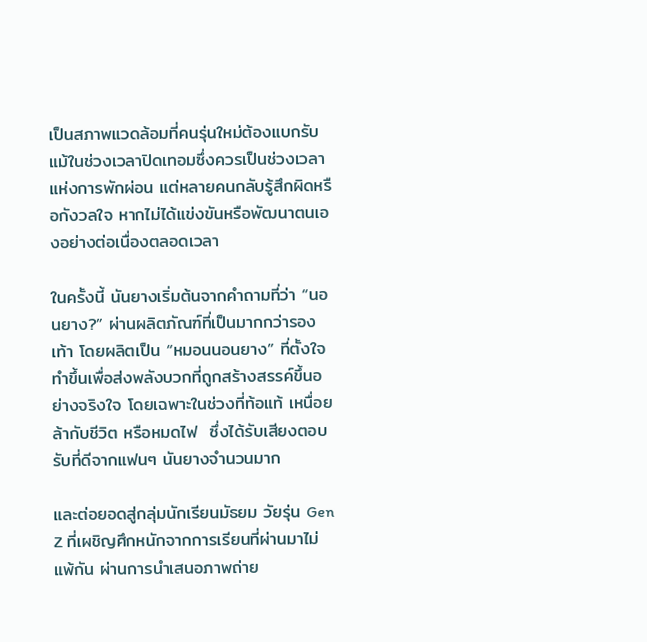เป็นสภาพแวดล้อมที่คนรุ่นใหม่ต้องแบกรับ แม้ในช่วงเวลาปิดเทอมซึ่งควรเป็นช่วงเวลาแห่งการพักผ่อน แต่หลายคนกลับรู้สึกผิดหรือกังวลใจ หากไม่ได้แข่งขันหรือพัฒนาตนเองอย่างต่อเนื่องตลอดเวลา

ในครั้งนี้ นันยางเริ่มต้นจากคำถามที่ว่า “นอนยาง?” ผ่านผลิตภัณฑ์ที่เป็นมากกว่ารองเท้า โดยผลิตเป็น “หมอนนอนยาง” ที่ตั้งใจทำขึ้นเพื่อส่งพลังบวกที่ถูกสร้างสรรค์ขึ้นอย่างจริงใจ โดยเฉพาะในช่วงที่ท้อแท้ เหนื่อยล้ากับชีวิต หรือหมดไฟ  ซึ่งได้รับเสียงตอบรับที่ดีจากแฟนๆ นันยางจำนวนมาก

และต่อยอดสู่กลุ่มนักเรียนมัธยม วัยรุ่น Gen Z ที่เผชิญศึกหนักจากการเรียนที่ผ่านมาไม่แพ้กัน ผ่านการนำเสนอภาพถ่าย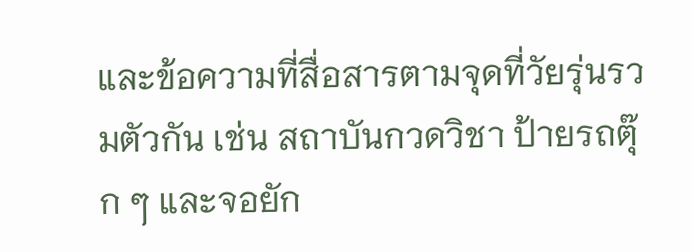และข้อความที่สื่อสารตามจุดที่วัยรุ่นรวมตัวกัน เช่น สถาบันกวดวิชา ป้ายรถตุ๊ก ๆ และจอยัก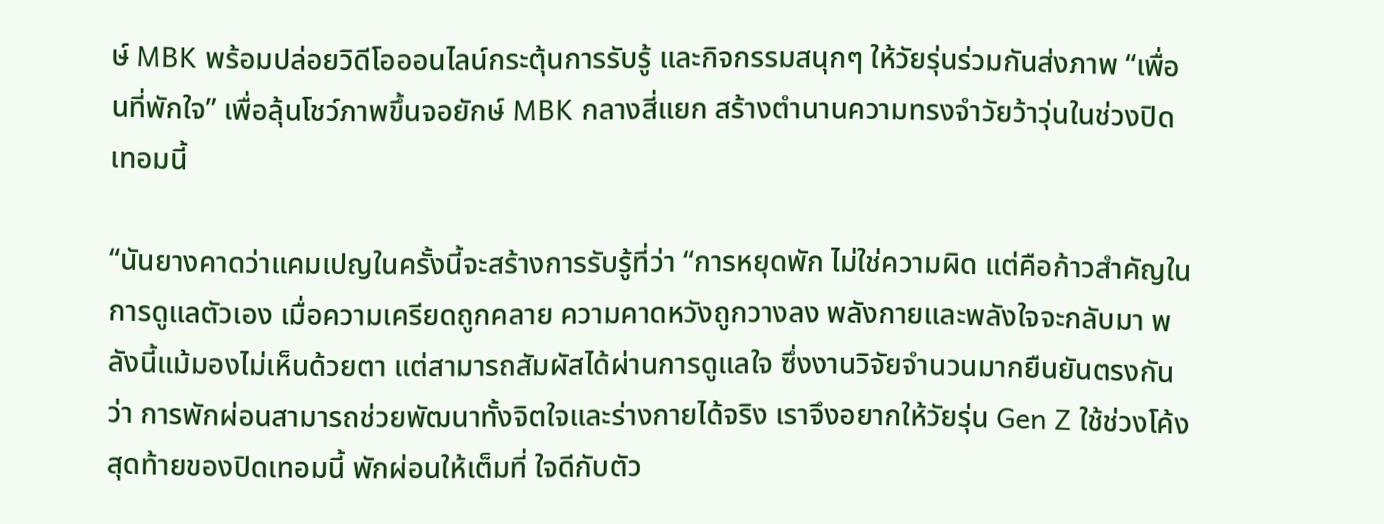ษ์ MBK พร้อมปล่อยวิดีโอออนไลน์กระตุ้นการรับรู้ และกิจกรรมสนุกๆ ให้วัยรุ่นร่วมกันส่งภาพ “เพื่อนที่พักใจ” เพื่อลุ้นโชว์ภาพขึ้นจอยักษ์ MBK กลางสี่แยก สร้างตำนานความทรงจำวัยว้าวุ่นในช่วงปิดเทอมนี้

“นันยางคาดว่าแคมเปญในครั้งนี้จะสร้างการรับรู้ที่ว่า “การหยุดพัก ไม่ใช่ความผิด แต่คือก้าวสำคัญในการดูแลตัวเอง เมื่อความเครียดถูกคลาย ความคาดหวังถูกวางลง พลังกายและพลังใจจะกลับมา พลังนี้แม้มองไม่เห็นด้วยตา แต่สามารถสัมผัสได้ผ่านการดูแลใจ ซึ่งงานวิจัยจำนวนมากยืนยันตรงกันว่า การพักผ่อนสามารถช่วยพัฒนาทั้งจิตใจและร่างกายได้จริง เราจึงอยากให้วัยรุ่น Gen Z ใช้ช่วงโค้งสุดท้ายของปิดเทอมนี้ พักผ่อนให้เต็มที่ ใจดีกับตัว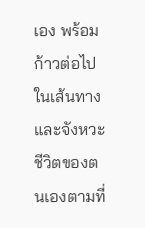เอง พร้อมก้าวต่อไปในเส้นทางและจังหวะชีวิตของตนเองตามที่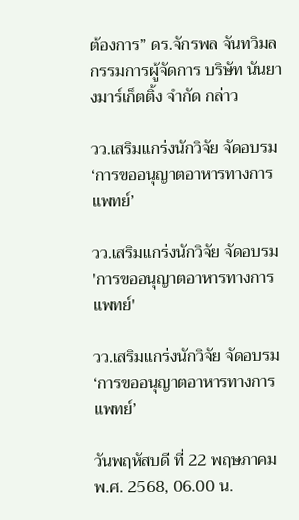ต้องการ” ดร.จักรพล จันทวิมล กรรมการผู้จัดการ บริษัท นันยางมาร์เก็ตติ้ง จำกัด กล่าว

วว.เสริมแกร่งนักวิจัย จัดอบรม ‘การขออนุญาตอาหารทางการแพทย์’

วว.เสริมแกร่งนักวิจัย จัดอบรม 'การขออนุญาตอาหารทางการแพทย์'

วว.เสริมแกร่งนักวิจัย จัดอบรม ‘การขออนุญาตอาหารทางการแพทย์’

วันพฤหัสบดี ที่ 22 พฤษภาคม พ.ศ. 2568, 06.00 น.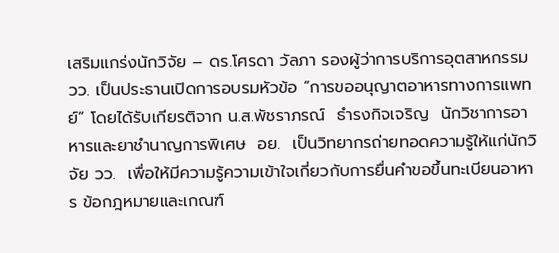เสริมแกร่งนักวิจัย – ดร.โศรดา วัลภา รองผู้ว่าการบริการอุตสาหกรรม วว. เป็นประธานเปิดการอบรมหัวข้อ “การขออนุญาตอาหารทางการแพทย์” โดยได้รับเกียรติจาก น.ส.พัชราภรณ์  ธำรงกิจเจริญ  นักวิชาการอาหารและยาชำนาญการพิเศษ  อย.  เป็นวิทยากรถ่ายทอดความรู้ให้แก่นักวิจัย วว.  เพื่อให้มีความรู้ความเข้าใจเกี่ยวกับการยื่นคำขอขึ้นทะเบียนอาหาร ข้อกฎหมายและเกณฑ์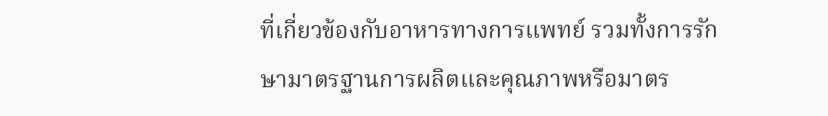ที่เกี่ยวข้องกับอาหารทางการแพทย์ รวมทั้งการรักษามาตรฐานการผลิตและคุณภาพหรือมาตร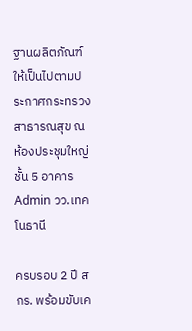ฐานผลิตภัณฑ์ให้เป็นไปตามประกาศกระทรวงสาธารณสุข ณ ห้องประชุมใหญ่ชั้น 5 อาคาร Admin วว.เทคโนธานี

ครบรอบ 2 ปี สกร. พร้อมขับเค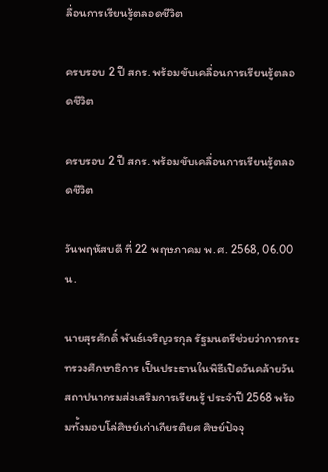ลื่อนการเรียนรู้ตลอดชีวิต

ครบรอบ 2 ปี สกร. พร้อมขับเคลื่อนการเรียนรู้ตลอดชีวิต

ครบรอบ 2 ปี สกร. พร้อมขับเคลื่อนการเรียนรู้ตลอดชีวิต

วันพฤหัสบดี ที่ 22 พฤษภาคม พ.ศ. 2568, 06.00 น.

นายสุรศักดิ์ พันธ์เจริญวรกุล รัฐมนตรีช่วยว่าการกระทรวงศึกษาธิการ เป็นประธานในพิธีเปิดวันคล้ายวันสถาปนากรมส่งเสริมการเรียนรู้ ประจำปี 2568 พร้อมทั้งมอบโล่ศิษย์เก่าเกียรติยศ ศิษย์ปัจจุ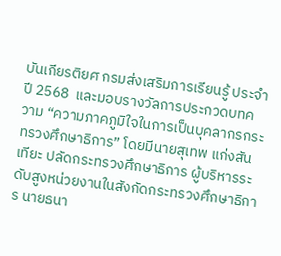บันเกียรติยศ กรมส่งเสริมการเรียนรู้ ประจำปี 2568  และมอบรางวัลการประกวดบทความ “ความภาคภูมิใจในการเป็นบุคลากรกระทรวงศึกษาธิการ” โดยมีนายสุเทพ แก่งสันเทียะ ปลัดกระทรวงศึกษาธิการ ผู้บริหารระดับสูงหน่วยงานในสังกัดกระทรวงศึกษาธิการ นายธนา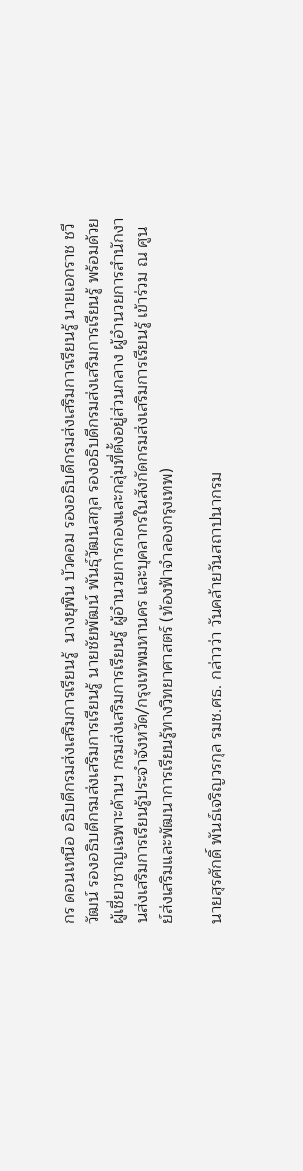กร ดอนเหนือ อธิบดีกรมส่งเสริมการเรียนรู้  นางยุพิน บัวคอม รองอธิบดีกรมส่งเสริมการเรียนรู้ นายเอกราช ชวีวัฒน์ รองอธิบดีกรมส่งเสริมการเรียนรู้ นายชัยพัฒน์ พันธุ์วัฒนสกุล รองอธิบดีกรมส่งเสริมการเรียนรู้ พร้อมด้วย ผู้เชี่ยวชาญเฉพาะด้านฯ กรมส่งเสริมการเรียนรู้ ผู้อำนวยการกองและกลุ่มที่ตั้งอยู่ส่วนกลาง ผู้อำนวยการสำนักงานส่งเสริมการเรียนรู้ประจำจังหวัด/กรุงเทพมหานคร และบุคลากรในสังกัดกรมส่งเสริมการเรียนรู้ เข้าร่วม ณ ศูนย์ส่งเสริมและพัฒนาการเรียนรู้ทางวิทยาศาสตร์ (ท้องฟ้าจำลองกรุงเทพ)

นายสุรศักดิ์ พันธ์เจริญวรกุล รมช.ศธ. กล่าวว่า วันคล้ายวันสถาปนากรม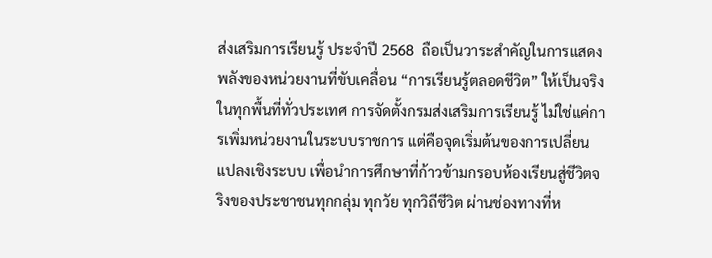ส่งเสริมการเรียนรู้ ประจำปี 2568  ถือเป็นวาระสำคัญในการแสดงพลังของหน่วยงานที่ขับเคลื่อน “การเรียนรู้ตลอดชีวิต” ให้เป็นจริงในทุกพื้นที่ทั่วประเทศ การจัดตั้งกรมส่งเสริมการเรียนรู้ ไม่ใช่แค่การเพิ่มหน่วยงานในระบบราชการ แต่คือจุดเริ่มต้นของการเปลี่ยนแปลงเชิงระบบ เพื่อนำการศึกษาที่ก้าวข้ามกรอบห้องเรียนสู่ชีวิตจริงของประชาชนทุกกลุ่ม ทุกวัย ทุกวิถีชีวิต ผ่านช่องทางที่ห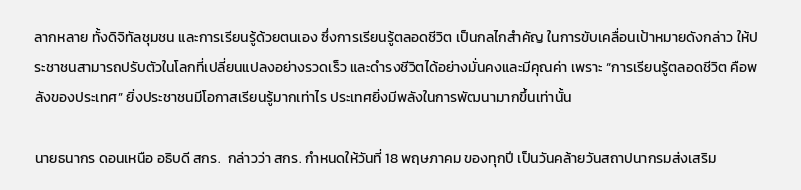ลากหลาย ทั้งดิจิทัลชุมชน และการเรียนรู้ด้วยตนเอง ซึ่งการเรียนรู้ตลอดชีวิต เป็นกลไกสำคัญ ในการขับเคลื่อนเป้าหมายดังกล่าว ให้ประชาชนสามารถปรับตัวในโลกที่เปลี่ยนแปลงอย่างรวดเร็ว และดำรงชีวิตได้อย่างมั่นคงและมีคุณค่า เพราะ “การเรียนรู้ตลอดชีวิต คือพลังของประเทศ” ยิ่งประชาชนมีโอกาสเรียนรู้มากเท่าไร ประเทศยิ่งมีพลังในการพัฒนามากขึ้นเท่านั้น

นายธนากร ดอนเหนือ อธิบดี สกร.  กล่าวว่า สกร. กำหนดให้วันที่ 18 พฤษภาคม ของทุกปี เป็นวันคล้ายวันสถาปนากรมส่งเสริม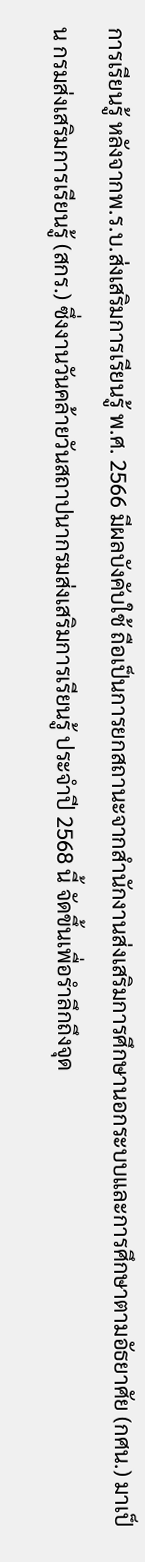การเรียนรู้ หลังจากพ.ร.บ.ส่งเสริมการเรียนรู้ พ.ศ. 2566 มีผลบังคับใช้ ถือเป็นการยกสถานะจากสำนักงานส่งเสริมการศึกษานอกระบบและการศึกษาตามอัธยาศัย (กศน.) มาเป็น กรมส่งเสริมการเรียนรู้ (สกร.) ซึ่งงานวันคล้ายวันสถาปนากรมส่งเสริมการเรียนรู้ ประจำปี 2568 นี้ จัดขึ้นเพื่อรำลึกถึงจุด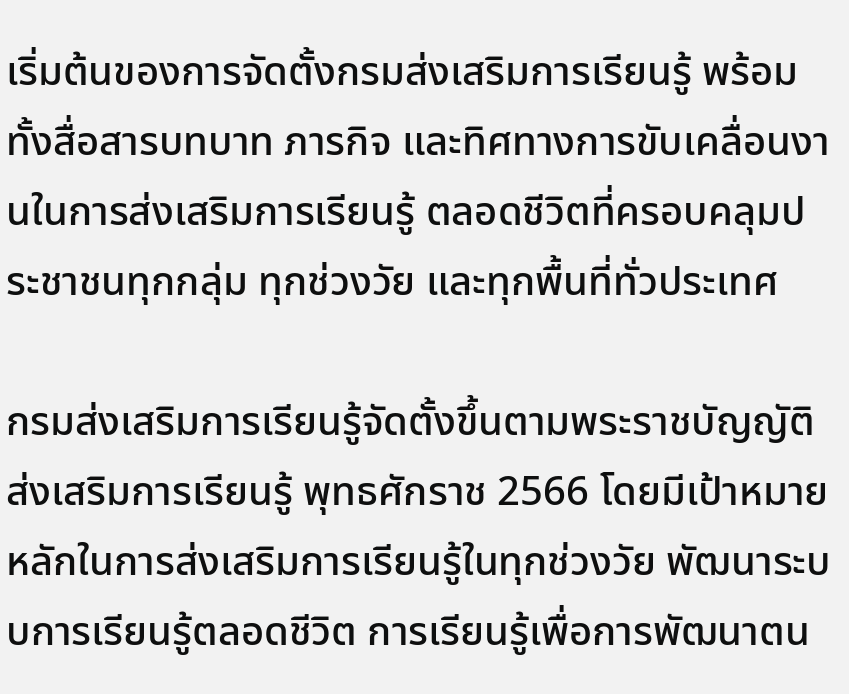เริ่มต้นของการจัดตั้งกรมส่งเสริมการเรียนรู้ พร้อมทั้งสื่อสารบทบาท ภารกิจ และทิศทางการขับเคลื่อนงานในการส่งเสริมการเรียนรู้ ตลอดชีวิตที่ครอบคลุมประชาชนทุกกลุ่ม ทุกช่วงวัย และทุกพื้นที่ทั่วประเทศ

กรมส่งเสริมการเรียนรู้จัดตั้งขึ้นตามพระราชบัญญัติส่งเสริมการเรียนรู้ พุทธศักราช 2566 โดยมีเป้าหมายหลักในการส่งเสริมการเรียนรู้ในทุกช่วงวัย พัฒนาระบบการเรียนรู้ตลอดชีวิต การเรียนรู้เพื่อการพัฒนาตน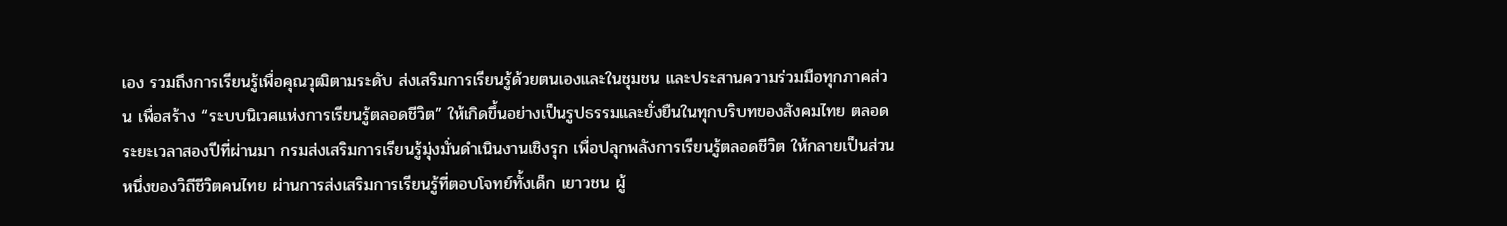เอง รวมถึงการเรียนรู้เพื่อคุณวุฒิตามระดับ ส่งเสริมการเรียนรู้ด้วยตนเองและในชุมชน และประสานความร่วมมือทุกภาคส่วน เพื่อสร้าง “ระบบนิเวศแห่งการเรียนรู้ตลอดชีวิต” ให้เกิดขึ้นอย่างเป็นรูปธรรมและยั่งยืนในทุกบริบทของสังคมไทย ตลอดระยะเวลาสองปีที่ผ่านมา กรมส่งเสริมการเรียนรู้มุ่งมั่นดำเนินงานเชิงรุก เพื่อปลุกพลังการเรียนรู้ตลอดชีวิต ให้กลายเป็นส่วนหนึ่งของวิถีชีวิตคนไทย ผ่านการส่งเสริมการเรียนรู้ที่ตอบโจทย์ทั้งเด็ก เยาวชน ผู้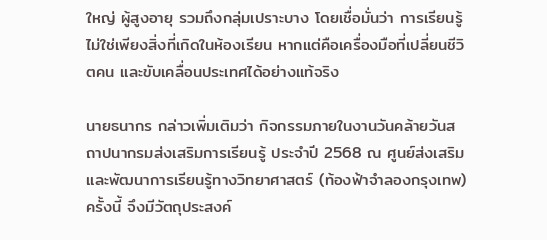ใหญ่ ผู้สูงอายุ รวมถึงกลุ่มเปราะบาง โดยเชื่อมั่นว่า การเรียนรู้ไม่ใช่เพียงสิ่งที่เกิดในห้องเรียน หากแต่คือเครื่องมือที่เปลี่ยนชีวิตคน และขับเคลื่อนประเทศได้อย่างแท้จริง

นายธนากร กล่าวเพิ่มเติมว่า กิจกรรมภายในงานวันคล้ายวันสถาปนากรมส่งเสริมการเรียนรู้ ประจำปี 2568 ณ ศูนย์ส่งเสริมและพัฒนาการเรียนรู้ทางวิทยาศาสตร์ (ท้องฟ้าจำลองกรุงเทพ) ครั้งนี้ จึงมีวัตถุประสงค์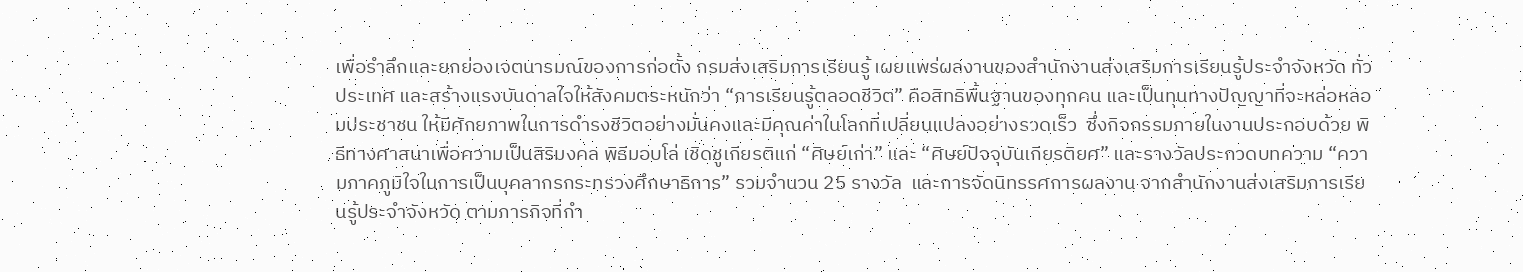เพื่อรำลึกและยกย่องเจตนารมณ์ของการก่อตั้ง กรมส่งเสริมการเรียนรู้ เผยแพร่ผลงานของสำนักงานส่งเสริมการเรียนรู้ประจำจังหวัด ทั่วประเทศ และสร้างแรงบันดาลใจให้สังคมตระหนักว่า “การเรียนรู้ตลอดชีวิต” คือสิทธิพื้นฐานของทุกคน และเป็นทุนทางปัญญาที่จะหล่อหลอมประชาชน ให้มีศักยภาพในการดำรงชีวิตอย่างมั่นคงและมีคุณค่าในโลกที่เปลี่ยนแปลงอย่างรวดเร็ว  ซึ่งกิจกรรมภายในงานประกอบด้วย พิธีทางศาสนาเพื่อความเป็นสิริมงคล พิธีมอบโล่ เชิดชูเกียรติแก่ “ศิษย์เก่า” และ “ศิษย์ปัจจุบันเกียรติยศ” และรางวัลประกวดบทความ “ความภาคภูมิใจในการเป็นบุคลากรกระทรวงศึกษาธิการ” รวมจำนวน 25 รางวัล  และการจัดนิทรรศการผลงาน จากสำนักงานส่งเสริมการเรียนรู้ประจำจังหวัด ตามภารกิจที่กำ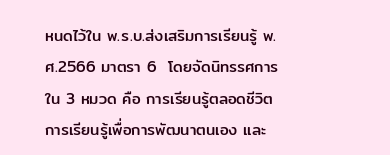หนดไว้ใน พ.ร.บ.ส่งเสริมการเรียนรู้ พ.ศ.2566 มาตรา 6  โดยจัดนิทรรศการใน 3 หมวด คือ การเรียนรู้ตลอดชีวิต การเรียนรู้เพื่อการพัฒนาตนเอง และ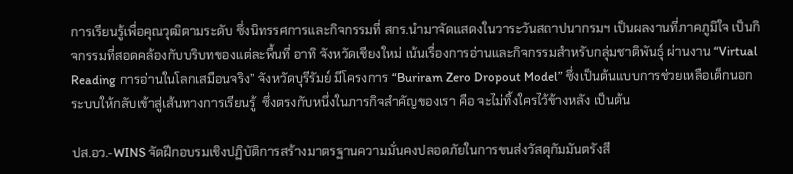การเรียนรู้เพื่อคุณวุฒิตามระดับ ซึ่งนิทรรศการและกิจกรรมที่ สกร.นำมาจัดแสดงในวาระวันสถาปนากรมฯ เป็นผลงานที่ภาคภูมิใจ เป็นกิจกรรมที่สอดคล้องกับบริบทของแต่ละพื้นที่ อาทิ จังหวัดเชียงใหม่ เน้นเรื่องการอ่านและกิจกรรมสำหรับกลุ่มชาติพันธุ์ ผ่านงาน “Virtual Reading การอ่านในโลกเสมือนจริง” จังหวัดบุรีรัมย์ มีโครงการ “Buriram Zero Dropout Model” ซึ่งเป็นต้นแบบการช่วยเหลือเด็กนอกระบบให้กลับเข้าสู่เส้นทางการเรียนรู้  ซึ่งตรงกับหนึ่งในภารกิจสำคัญของเรา คือ จะไม่ทิ้งใครไว้ข้างหลัง เป็นต้น

ปส.อว.-WINS จัดฝึกอบรมเชิงปฏิบัติการสร้างมาตรฐานความมั่นคงปลอดภัยในการขนส่งวัสดุกัมมันตรังสี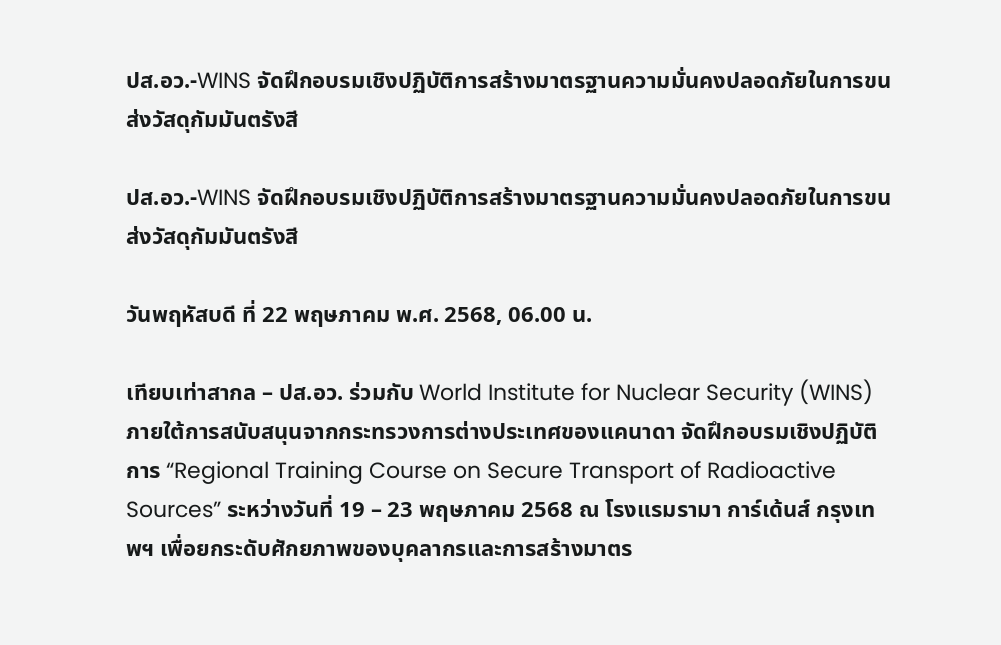ปส.อว.-WINS จัดฝึกอบรมเชิงปฏิบัติการสร้างมาตรฐานความมั่นคงปลอดภัยในการขนส่งวัสดุกัมมันตรังสี

ปส.อว.-WINS จัดฝึกอบรมเชิงปฏิบัติการสร้างมาตรฐานความมั่นคงปลอดภัยในการขนส่งวัสดุกัมมันตรังสี

วันพฤหัสบดี ที่ 22 พฤษภาคม พ.ศ. 2568, 06.00 น.

เทียบเท่าสากล – ปส.อว. ร่วมกับ World Institute for Nuclear Security (WINS) ภายใต้การสนับสนุนจากกระทรวงการต่างประเทศของแคนาดา จัดฝึกอบรมเชิงปฏิบัติการ “Regional Training Course on Secure Transport of Radioactive Sources” ระหว่างวันที่ 19 – 23 พฤษภาคม 2568 ณ โรงแรมรามา การ์เด้นส์ กรุงเทพฯ เพื่อยกระดับศักยภาพของบุคลากรและการสร้างมาตร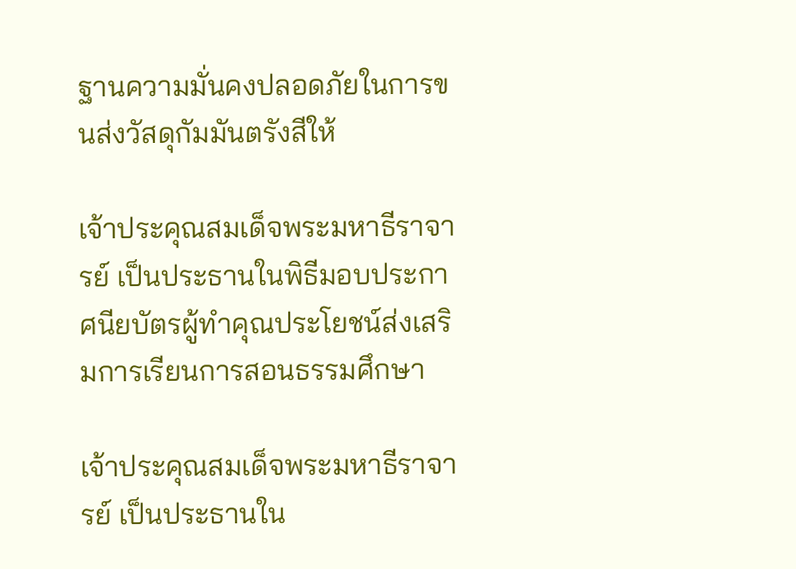ฐานความมั่นคงปลอดภัยในการขนส่งวัสดุกัมมันตรังสีให้

เจ้าประคุณสมเด็จพระมหาธีราจารย์ เป็นประธานในพิธีมอบประกาศนียบัตรผู้ทำคุณประโยชน์ส่งเสริมการเรียนการสอนธรรมศึกษา

เจ้าประคุณสมเด็จพระมหาธีราจารย์ เป็นประธานใน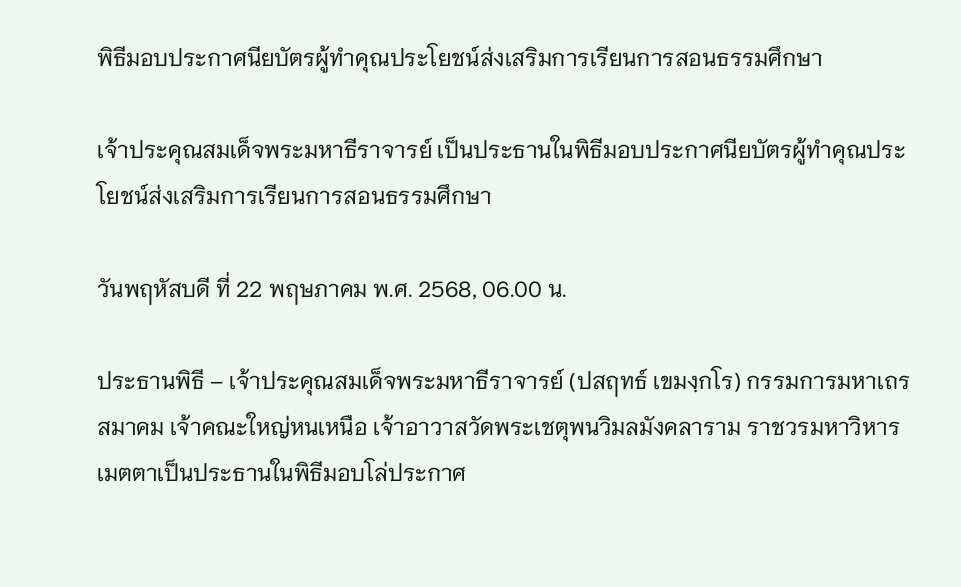พิธีมอบประกาศนียบัตรผู้ทำคุณประโยชน์ส่งเสริมการเรียนการสอนธรรมศึกษา

เจ้าประคุณสมเด็จพระมหาธีราจารย์ เป็นประธานในพิธีมอบประกาศนียบัตรผู้ทำคุณประโยชน์ส่งเสริมการเรียนการสอนธรรมศึกษา

วันพฤหัสบดี ที่ 22 พฤษภาคม พ.ศ. 2568, 06.00 น.

ประธานพิธี – เจ้าประคุณสมเด็จพระมหาธีราจารย์ (ปสฤทธ์ เขมงฺกโร) กรรมการมหาเถรสมาคม เจ้าคณะใหญ่หนเหนือ เจ้าอาวาสวัดพระเชตุพนวิมลมังคลาราม ราชวรมหาวิหาร เมตตาเป็นประธานในพิธีมอบโล่ประกาศ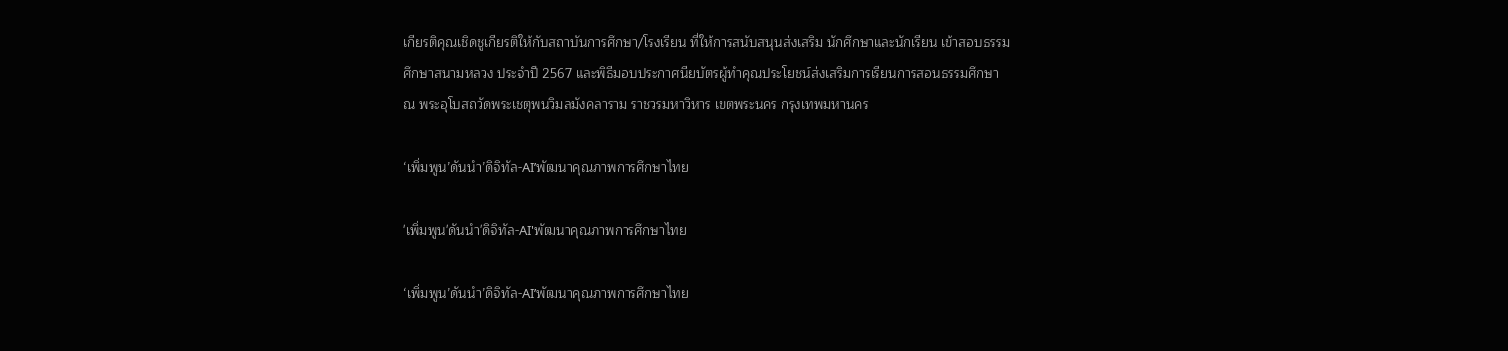เกียรติคุณเชิดชูเกียรติให้กับสถาบันการศึกษา/โรงเรียน ที่ให้การสนับสนุนส่งเสริม นักศึกษาและนักเรียน เข้าสอบธรรมศึกษาสนามหลวง ประจำปี 2567 และพิธีมอบประกาศนียบัตรผู้ทำคุณประโยชน์ส่งเสริมการเรียนการสอนธรรมศึกษา ณ พระอุโบสถวัดพระเชตุพนวิมลมังคลาราม ราชวรมหาวิหาร เขตพระนคร กรุงเทพมหานคร

‘เพิ่มพูน’ดันนำ’ดิจิทัล-AI’พัฒนาคุณภาพการศึกษาไทย

'เพิ่มพูน'ดันนำ'ดิจิทัล-AI'พัฒนาคุณภาพการศึกษาไทย

‘เพิ่มพูน’ดันนำ’ดิจิทัล-AI’พัฒนาคุณภาพการศึกษาไทย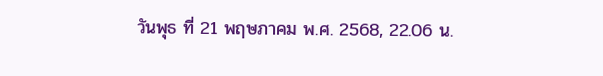วันพุธ ที่ 21 พฤษภาคม พ.ศ. 2568, 22.06 น.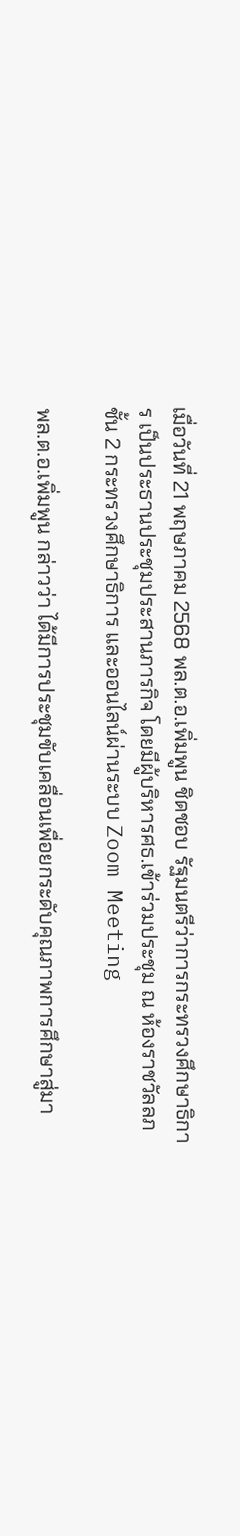เมื่อวันที่ 21 พฤษภาคม 2568 พล.ต.อ.เพิ่มพูน ชิดชอบ รัฐมนตรีว่าการกระทรวงศึกษาธิการ เป็นประธานประชุมประสานภารกิจ โดยมีผู้บริหารศธ.เข้าร่วมประชุม ณ ห้องราชวัลลภ ชั้น 2 กระทรวงศึกษาธิการ และออนไลน์ผ่านระบบ Zoom Meeting

พล.ต.อ.เพิ่มพูน กล่าวว่า ได้มีการประชุมขับเคลื่อนเพื่อยกระดับคุณภาพการศึกษาสู่มา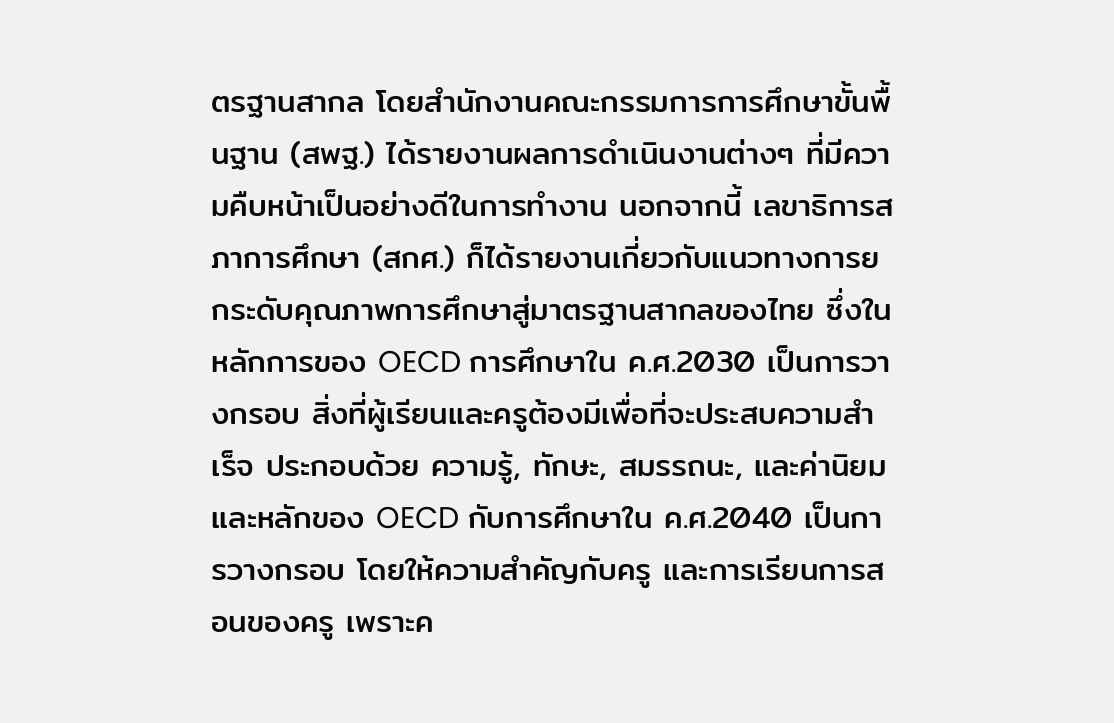ตรฐานสากล โดยสำนักงานคณะกรรมการการศึกษาขั้นพื้นฐาน (สพฐ.) ได้รายงานผลการดำเนินงานต่างๆ ที่มีความคืบหน้าเป็นอย่างดีในการทำงาน นอกจากนี้ เลขาธิการสภาการศึกษา (สกศ.) ก็ได้รายงานเกี่ยวกับแนวทางการยกระดับคุณภาพการศึกษาสู่มาตรฐานสากลของไทย ซึ่งในหลักการของ OECD การศึกษาใน ค.ศ.2030 เป็นการวางกรอบ สิ่งที่ผู้เรียนและครูต้องมีเพื่อที่จะประสบความสำเร็จ ประกอบด้วย ความรู้, ทักษะ, สมรรถนะ, และค่านิยม และหลักของ OECD กับการศึกษาใน ค.ศ.2040 เป็นการวางกรอบ โดยให้ความสำคัญกับครู และการเรียนการสอนของครู เพราะค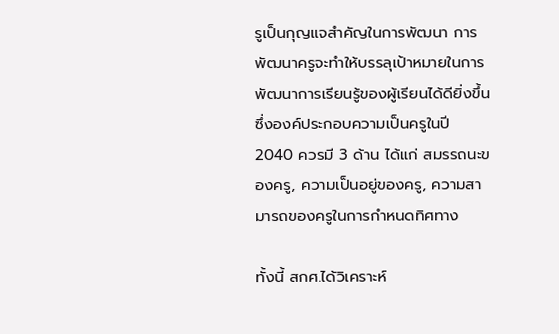รูเป็นกุญแจสำคัญในการพัฒนา การพัฒนาครูจะทำให้บรรลุเป้าหมายในการพัฒนาการเรียนรู้ของผู้เรียนได้ดียิ่งขึ้น ซึ่งองค์ประกอบความเป็นครูในปี 2040 ควรมี 3 ด้าน ได้แก่ สมรรถนะของครู, ความเป็นอยู่ของครู, ความสามารถของครูในการกำหนดทิศทาง

ทั้งนี้ สกศ.ได้วิเคราะห์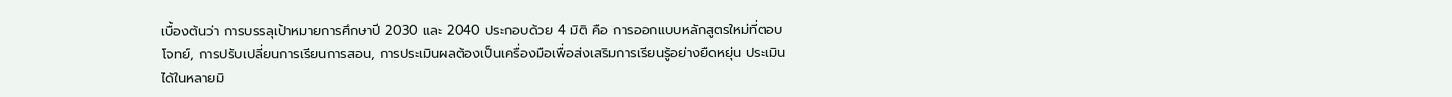เบื้องต้นว่า การบรรลุเป้าหมายการศึกษาปี 2030 และ 2040 ประกอบด้วย 4 มิติ คือ การออกแบบหลักสูตรใหม่ที่ตอบโจทย์, การปรับเปลี่ยนการเรียนการสอน, การประเมินผลต้องเป็นเครื่องมือเพื่อส่งเสริมการเรียนรู้อย่างยืดหยุ่น ประเมินได้ในหลายมิ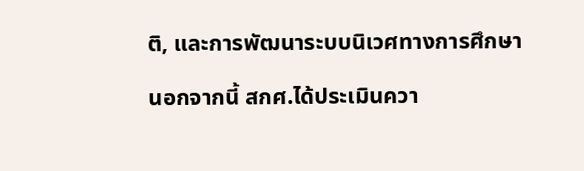ติ, และการพัฒนาระบบนิเวศทางการศึกษา

นอกจากนี้ สกศ.ได้ประเมินควา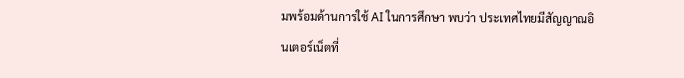มพร้อมด้านการใช้ AI ในการศึกษา พบว่า ประเทศไทยมีสัญญาณอินเตอร์เน็ตที่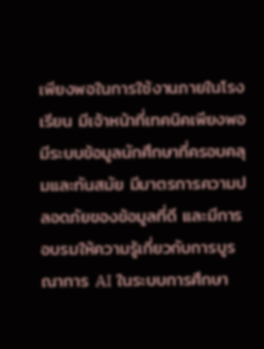เพียงพอในการใช้งานภายในโรงเรียน มีเจ้าหน้าที่เทคนิคเพียงพอ มีระบบข้อมูลนักศึกษาที่ครอบคลุมและทันสมัย มีมาตรการความปลอดภัยของข้อมูลที่ดี และมีการอบรมให้ความรู้เกี่ยวกับการบูรณาการ AI ในระบบการศึกษา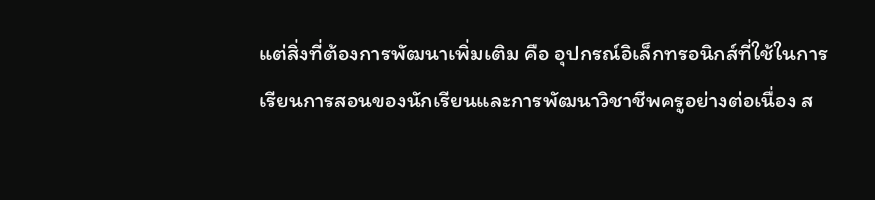แต่สิ่งที่ต้องการพัฒนาเพิ่มเติม คือ อุปกรณ์อิเล็กทรอนิกส์ที่ใช้ในการเรียนการสอนของนักเรียนและการพัฒนาวิชาชีพครูอย่างต่อเนื่อง ส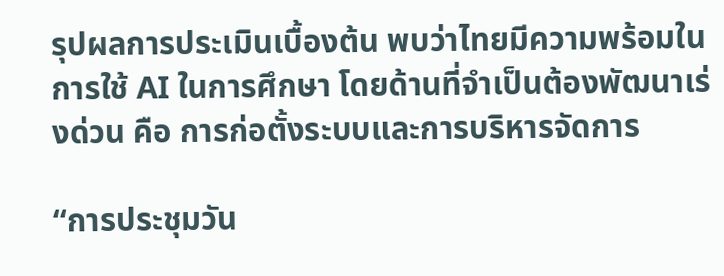รุปผลการประเมินเบื้องต้น พบว่าไทยมีความพร้อมในการใช้ AI ในการศึกษา โดยด้านที่จำเป็นต้องพัฒนาเร่งด่วน คือ การก่อตั้งระบบและการบริหารจัดการ

“การประชุมวัน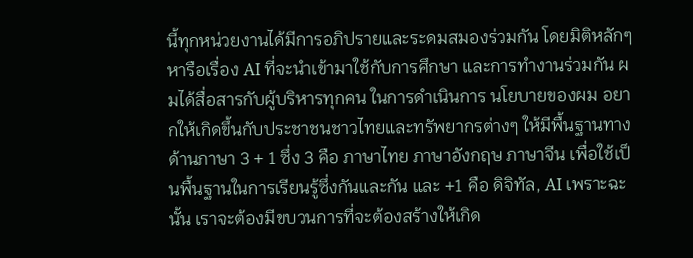นี้ทุกหน่วยงานได้มีการอภิปรายและระดมสมองร่วมกัน โดยมิติหลักๆ หารือเรื่อง AI ที่จะนำเข้ามาใช้กับการศึกษา และการทำงานร่วมกัน ผมได้สื่อสารกับผู้บริหารทุกคน ในการดำเนินการ นโยบายของผม อยากให้เกิดขึ้นกับประชาชนชาวไทยและทรัพยากรต่างๆ ให้มีพื้นฐานทางด้านภาษา 3 + 1 ซึ่ง 3 คือ ภาษาไทย ภาษาอังกฤษ ภาษาจีน เพื่อใช้เป็นพื้นฐานในการเรียนรู้ซึ่งกันและกัน และ +1 คือ ดิจิทัล, AI เพราะฉะนั้น เราจะต้องมีขบวนการที่จะต้องสร้างให้เกิด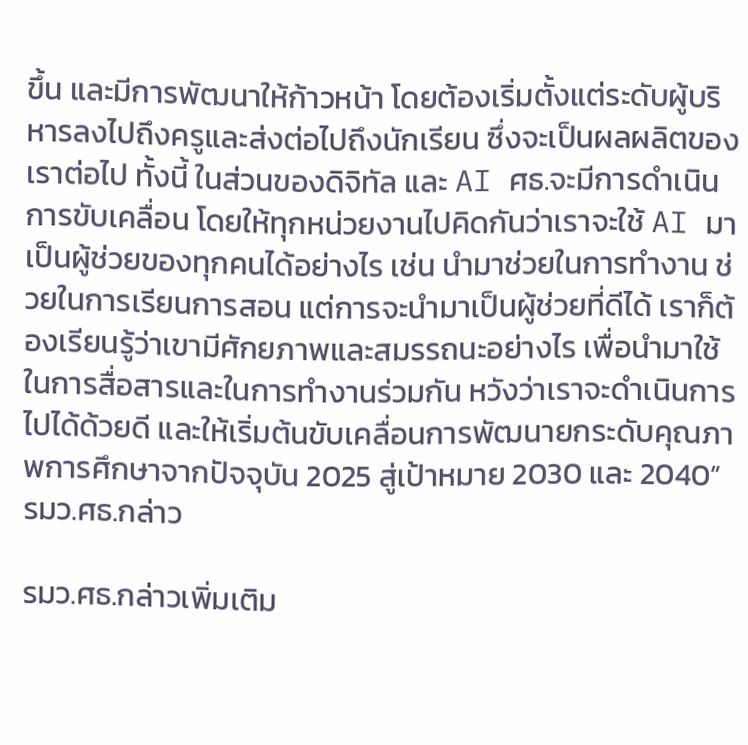ขึ้น และมีการพัฒนาให้ก้าวหน้า โดยต้องเริ่มตั้งแต่ระดับผู้บริหารลงไปถึงครูและส่งต่อไปถึงนักเรียน ซึ่งจะเป็นผลผลิตของเราต่อไป ทั้งนี้ ในส่วนของดิจิทัล และ AI ศธ.จะมีการดำเนินการขับเคลื่อน โดยให้ทุกหน่วยงานไปคิดกันว่าเราจะใช้ AI มาเป็นผู้ช่วยของทุกคนได้อย่างไร เช่น นำมาช่วยในการทำงาน ช่วยในการเรียนการสอน แต่การจะนำมาเป็นผู้ช่วยที่ดีได้ เราก็ต้องเรียนรู้ว่าเขามีศักยภาพและสมรรถนะอย่างไร เพื่อนำมาใช้ในการสื่อสารและในการทำงานร่วมกัน หวังว่าเราจะดำเนินการไปได้ด้วยดี และให้เริ่มต้นขับเคลื่อนการพัฒนายกระดับคุณภาพการศึกษาจากปัจจุบัน 2025 สู่เป้าหมาย 2030 และ 2040” รมว.ศธ.กล่าว

รมว.ศธ.กล่าวเพิ่มเติม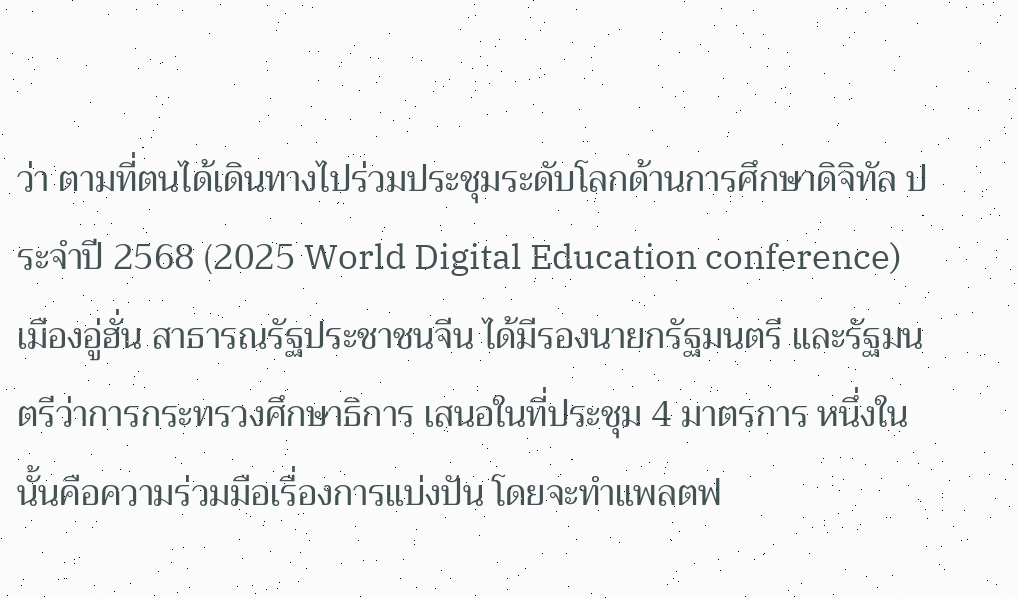ว่า ตามที่ตนได้เดินทางไปร่วมประชุมระดับโลกด้านการศึกษาดิจิทัล ประจำปี 2568 (2025 World Digital Education conference) เมืองอู่ฮั่น สาธารณรัฐประชาชนจีน ได้มีรองนายกรัฐมนตรี และรัฐมนตรีว่าการกระทรวงศึกษาธิการ เสนอในที่ประชุม 4 มาตรการ หนึ่งในนั้นคือความร่วมมือเรื่องการแบ่งปัน โดยจะทำแพลตฟ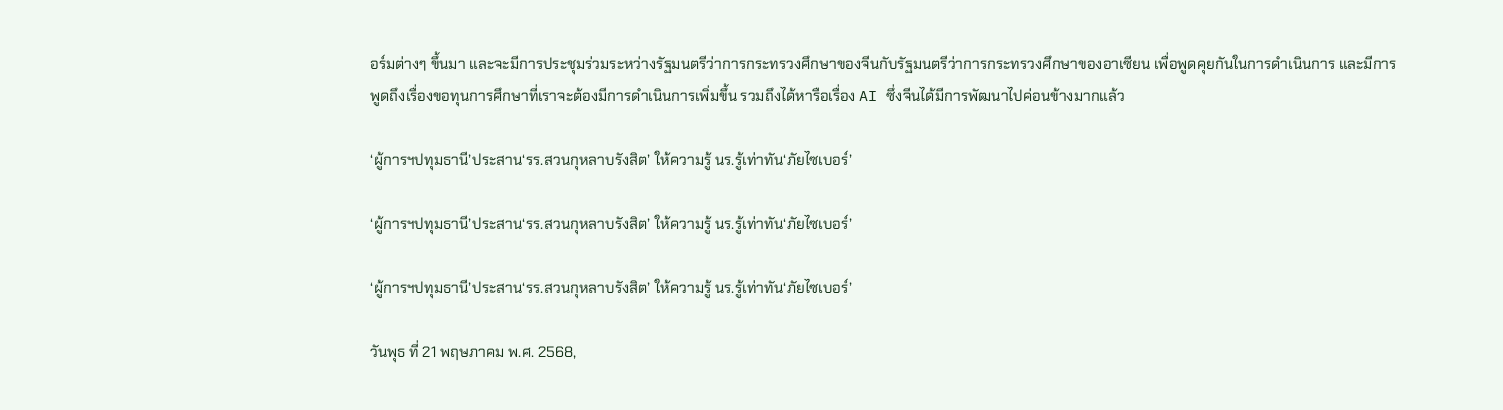อร์มต่างๆ ขึ้นมา และจะมีการประชุมร่วมระหว่างรัฐมนตรีว่าการกระทรวงศึกษาของจีนกับรัฐมนตรีว่าการกระทรวงศึกษาของอาเซียน เพื่อพูดคุยกันในการดำเนินการ และมีการพูดถึงเรื่องขอทุนการศึกษาที่เราจะต้องมีการดำเนินการเพิ่มขึ้น รวมถึงได้หารือเรื่อง AI ซึ่งจีนได้มีการพัฒนาไปค่อนข้างมากแล้ว

‘ผู้การฯปทุมธานี’ประสาน‘รร.สวนกุหลาบรังสิต’ ให้ความรู้ นร.รู้เท่าทัน‘ภัยไซเบอร์’

‘ผู้การฯปทุมธานี’ประสาน‘รร.สวนกุหลาบรังสิต’ ให้ความรู้ นร.รู้เท่าทัน‘ภัยไซเบอร์’

‘ผู้การฯปทุมธานี’ประสาน‘รร.สวนกุหลาบรังสิต’ ให้ความรู้ นร.รู้เท่าทัน‘ภัยไซเบอร์’

วันพุธ ที่ 21 พฤษภาคม พ.ศ. 2568,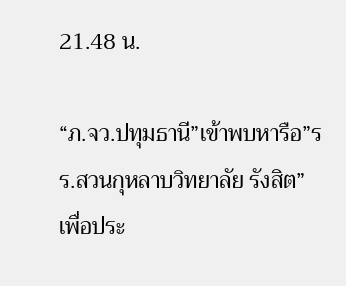21.48 น.

“ภ.จว.ปทุมธานี”เข้าพบหารือ”รร.สวนกุหลาบวิทยาลัย รังสิต” เพื่อประ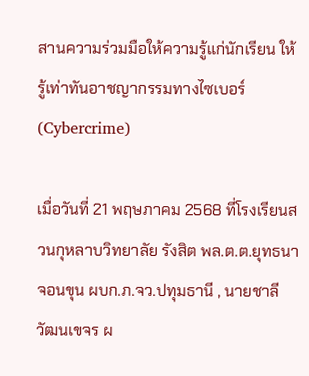สานความร่วมมือให้ความรู้แก่นักเรียน ให้รู้เท่าทันอาชญากรรมทางไซเบอร์ (Cybercrime)

เมื่อวันที่ 21 พฤษภาคม 2568 ที่โรงเรียนสวนกุหลาบวิทยาลัย รังสิต พล.ต.ต.ยุทธนา จอนขุน ผบก.ภ.จว.ปทุมธานี , นายชาลี วัฒนเขจร ผ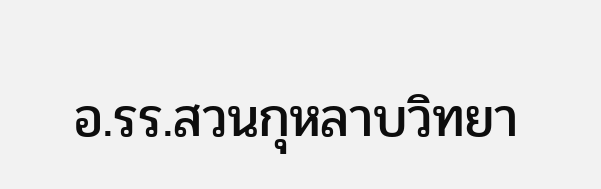อ.รร.สวนกุหลาบวิทยา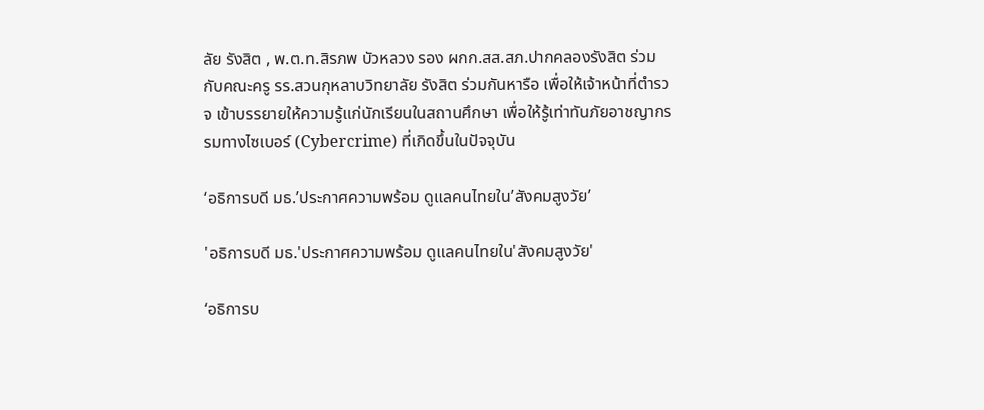ลัย รังสิต , พ.ต.ท.สิรภพ บัวหลวง รอง ผกก.สส.สภ.ปากคลองรังสิต ร่วมกับคณะครู รร.สวนกุหลาบวิทยาลัย รังสิต ร่วมกันหารือ เพื่อให้เจ้าหน้าที่ตำรวจ เข้าบรรยายให้ความรู้แก่นักเรียนในสถานศึกษา เพื่อให้รู้เท่าทันภัยอาชญากรรมทางไซเบอร์ (Cybercrime) ที่เกิดขึ้นในปัจจุบัน

‘อธิการบดี มธ.’ประกาศความพร้อม ดูแลคนไทยใน’สังคมสูงวัย’

'อธิการบดี มธ.'ประกาศความพร้อม ดูแลคนไทยใน'สังคมสูงวัย'

‘อธิการบ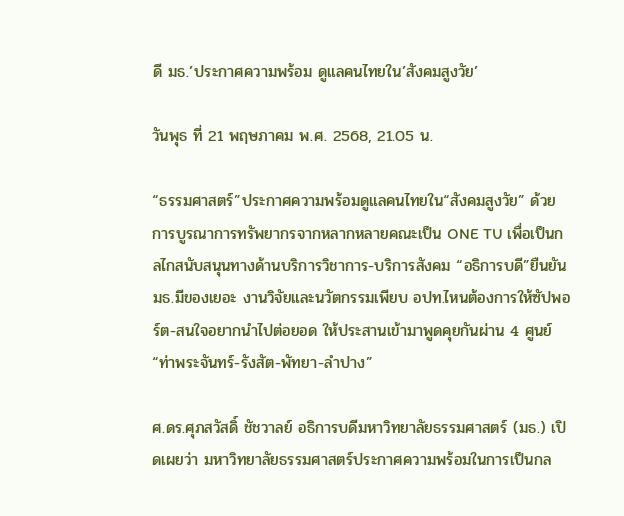ดี มธ.’ประกาศความพร้อม ดูแลคนไทยใน’สังคมสูงวัย’

วันพุธ ที่ 21 พฤษภาคม พ.ศ. 2568, 21.05 น.

“ธรรมศาสตร์”ประกาศความพร้อมดูแลคนไทยใน“สังคมสูงวัย” ด้วยการบูรณาการทรัพยากรจากหลากหลายคณะเป็น ONE TU เพื่อเป็นกลไกสนับสนุนทางด้านบริการวิชาการ-บริการสังคม “อธิการบดี”ยืนยัน มธ.มีของเยอะ งานวิจัยและนวัตกรรมเพียบ อปท.ไหนต้องการให้ซัปพอร์ต-สนใจอยากนำไปต่อยอด ให้ประสานเข้ามาพูดคุยกันผ่าน 4 ศูนย์“ท่าพระจันทร์-รังสัต-พัทยา-ลำปาง”

ศ.ดร.ศุภสวัสดิ์ ชัชวาลย์ อธิการบดีมหาวิทยาลัยธรรมศาสตร์ (มธ.) เปิดเผยว่า มหาวิทยาลัยธรรมศาสตร์ประกาศความพร้อมในการเป็นกล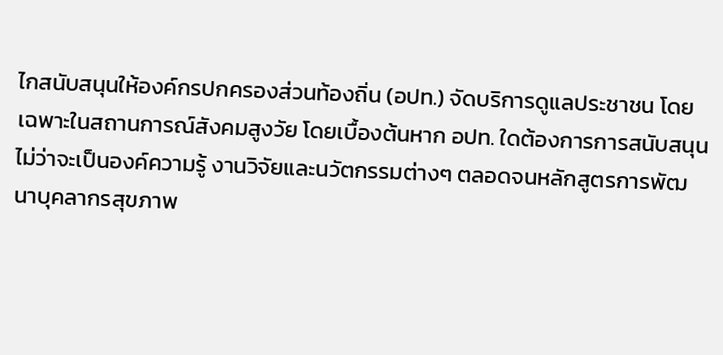ไกสนับสนุนให้องค์กรปกครองส่วนท้องถิ่น (อปท.) จัดบริการดูแลประชาชน โดยเฉพาะในสถานการณ์สังคมสูงวัย โดยเบื้องต้นหาก อปท. ใดต้องการการสนับสนุน ไม่ว่าจะเป็นองค์ความรู้ งานวิจัยและนวัตกรรมต่างๆ ตลอดจนหลักสูตรการพัฒนาบุคลากรสุขภาพ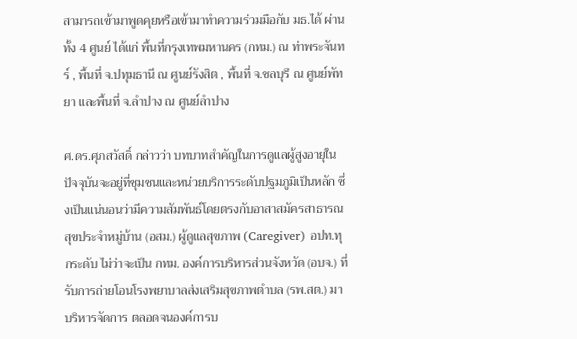สามารถเข้ามาพูดคุยหรือเข้ามาทำความร่วมมือกับ มธ.ได้ ผ่านทั้ง 4 ศูนย์ ได้แก่ พื้นที่กรุงเทพมหานคร (กทม.) ณ ท่าพระจันทร์ , พื้นที่ จ.ปทุมธานี ณ ศูนย์รังสิต , พื้นที่ จ.ชลบุรี ณ ศูนย์พัทยา และพื้นที่ จ.ลำปาง ณ ศูนย์ลำปาง

ศ.ดร.ศุภสวัสดิ์ กล่าวว่า บทบาทสำคัญในการดูแลผู้สูงอายุในปัจจุบันจะอยู่ที่ชุมชนและหน่วยบริการระดับปฐมภูมิเป็นหลัก ซึ่งเป็นแน่นอนว่ามีความสัมพันธ์โดยตรงกับอาสาสมัครสาธารณสุขประจำหมู่บ้าน (อสม.) ผู้ดูแลสุขภาพ (Caregiver) อปท.ทุกระดับ ไม่ว่าจะเป็น กทม. องค์การบริหารส่วนจังหวัด (อบจ.) ที่รับการถ่ายโอนโรงพยาบาลส่งเสริมสุขภาพตำบล (รพ.สต.) มาบริหารจัดการ ตลอดจนองค์การบ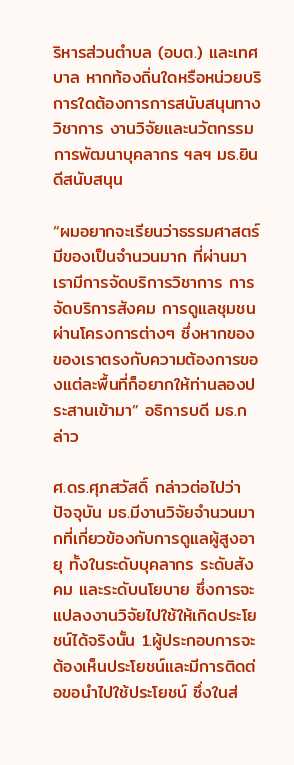ริหารส่วนตำบล (อบต.) และเทศบาล หากท้องถิ่นใดหรือหน่วยบริการใดต้องการการสนับสนุนทางวิชาการ งานวิจัยและนวัตกรรม การพัฒนาบุคลากร ฯลฯ มธ.ยินดีสนับสนุน

“ผมอยากจะเรียนว่าธรรมศาสตร์มีของเป็นจำนวนมาก ที่ผ่านมาเรามีการจัดบริการวิชาการ การจัดบริการสังคม การดูแลชุมชนผ่านโครงการต่างๆ ซึ่งหากของของเราตรงกับความต้องการของแต่ละพื้นที่ก็อยากให้ท่านลองประสานเข้ามา” อธิการบดี มธ.กล่าว

ศ.ดร.ศุภสวัสดิ์ กล่าวต่อไปว่า ปัจจุบัน มธ.มีงานวิจัยจำนวนมากที่เกี่ยวข้องกับการดูแลผู้สูงอายุ ทั้งในระดับบุคลากร ระดับสังคม และระดับนโยบาย ซึ่งการจะแปลงงานวิจัยไปใช้ให้เกิดประโยชน์ได้จริงนั้น 1.ผู้ประกอบการจะต้องเห็นประโยชน์และมีการติดต่อขอนำไปใช้ประโยชน์ ซึ่งในส่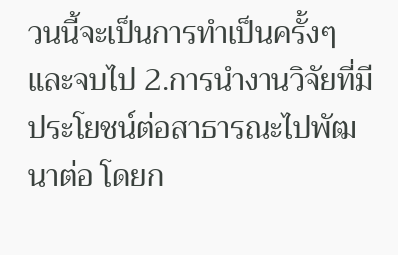วนนี้จะเป็นการทำเป็นครั้งๆ และจบไป 2.การนำงานวิจัยที่มีประโยชน์ต่อสาธารณะไปพัฒนาต่อ โดยก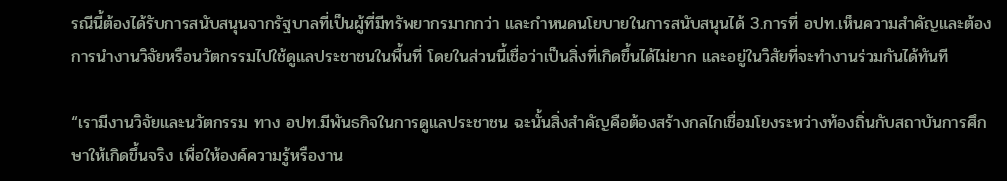รณีนี้ต้องได้รับการสนับสนุนจากรัฐบาลที่เป็นผู้ที่มีทรัพยากรมากกว่า และกำหนดนโยบายในการสนับสนุนได้ 3.การที่ อปท.เห็นความสำคัญและต้องการนำงานวิจัยหรือนวัตกรรมไปใช้ดูแลประชาชนในพื้นที่ โดยในส่วนนี้เชื่อว่าเป็นสิ่งที่เกิดขึ้นได้ไม่ยาก และอยู่ในวิสัยที่จะทำงานร่วมกันได้ทันที

“เรามีงานวิจัยและนวัตกรรม ทาง อปท.มีพันธกิจในการดูแลประชาชน ฉะนั้นสิ่งสำคัญคือต้องสร้างกลไกเชื่อมโยงระหว่างท้องถิ่นกับสถาบันการศึกษาให้เกิดขึ้นจริง เพื่อให้องค์ความรู้หรืองาน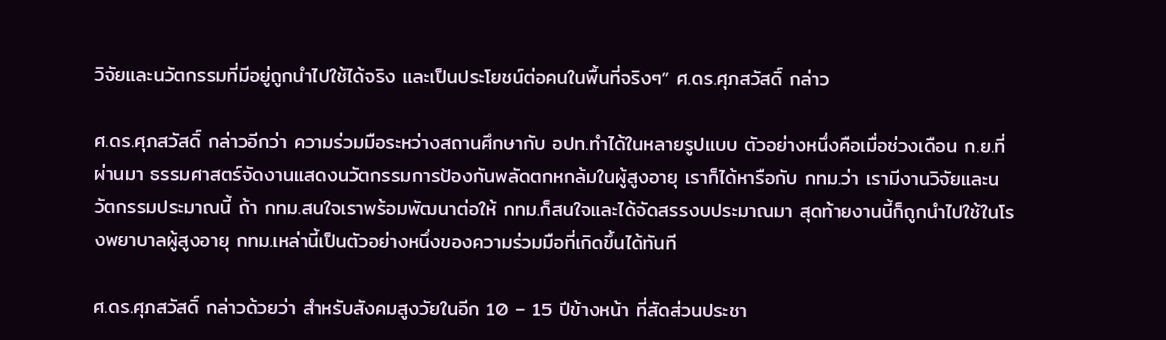วิจัยและนวัตกรรมที่มีอยู่ถูกนำไปใช้ได้จริง และเป็นประโยชน์ต่อคนในพื้นที่จริงๆ” ศ.ดร.ศุภสวัสดิ์ กล่าว

ศ.ดร.ศุภสวัสดิ์ กล่าวอีกว่า ความร่วมมือระหว่างสถานศึกษากับ อปท.ทำได้ในหลายรูปแบบ ตัวอย่างหนึ่งคือเมื่อช่วงเดือน ก.ย.ที่ผ่านมา ธรรมศาสตร์จัดงานแสดงนวัตกรรมการป้องกันพลัดตกหกล้มในผู้สูงอายุ เราก็ได้หารือกับ กทม.ว่า เรามีงานวิจัยและนวัตกรรมประมาณนี้ ถ้า กทม.สนใจเราพร้อมพัฒนาต่อให้ กทม.ก็สนใจและได้จัดสรรงบประมาณมา สุดท้ายงานนี้ก็ถูกนำไปใช้ในโรงพยาบาลผู้สูงอายุ กทม.เหล่านี้เป็นตัวอย่างหนึ่งของความร่วมมือที่เกิดขึ้นได้ทันที

ศ.ดร.ศุภสวัสดิ์ กล่าวด้วยว่า สำหรับสังคมสูงวัยในอีก 10 – 15 ปีข้างหน้า ที่สัดส่วนประชา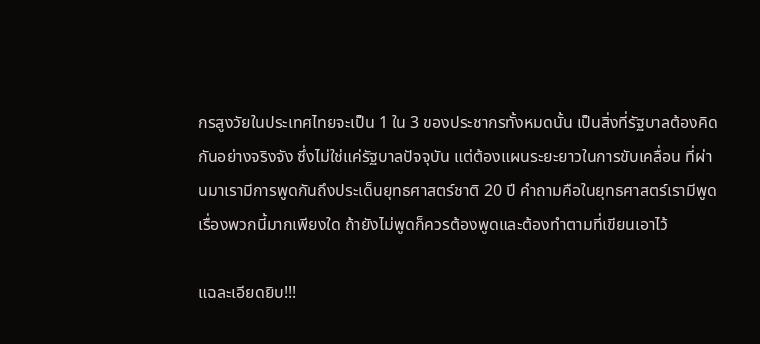กรสูงวัยในประเทศไทยจะเป็น 1 ใน 3 ของประชากรทั้งหมดนั้น เป็นสิ่งที่รัฐบาลต้องคิดกันอย่างจริงจัง ซึ่งไม่ใช่แค่รัฐบาลปัจจุบัน แต่ต้องแผนระยะยาวในการขับเคลื่อน ที่ผ่านมาเรามีการพูดกันถึงประเด็นยุทธศาสตร์ชาติ 20 ปี คำถามคือในยุทธศาสตร์เรามีพูดเรื่องพวกนี้มากเพียงใด ถ้ายังไม่พูดก็ควรต้องพูดและต้องทำตามที่เขียนเอาไว้

แฉละเอียดยิบ!!!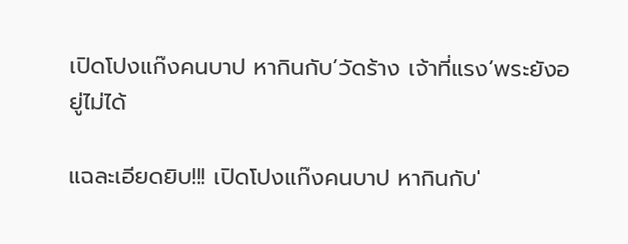เปิดโปงแก๊งคนบาป หากินกับ’วัดร้าง เจ้าที่แรง’พระยังอยู่ไม่ได้

แฉละเอียดยิบ!!! เปิดโปงแก๊งคนบาป หากินกับ'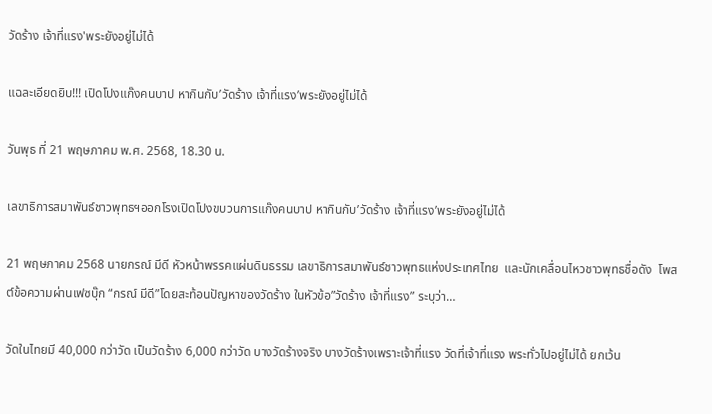วัดร้าง เจ้าที่แรง'พระยังอยู่ไม่ได้

แฉละเอียดยิบ!!! เปิดโปงแก๊งคนบาป หากินกับ’วัดร้าง เจ้าที่แรง’พระยังอยู่ไม่ได้

วันพุธ ที่ 21 พฤษภาคม พ.ศ. 2568, 18.30 น.

เลขาธิการสมาพันธ์ชาวพุทธฯออกโรงเปิดโปงขบวนการแก๊งคนบาป หากินกับ’วัดร้าง เจ้าที่แรง’พระยังอยู่ไม่ได้

21 พฤษภาคม 2568 นายกรณ์ มีดี หัวหน้าพรรคแผ่นดินธรรม เลขาธิการสมาพันธ์ชาวพุทธแห่งประเทศไทย  และนักเคลื่อนไหวชาวพุทธชื่อดัง  โพสต์ข้อความผ่านเฟซบุ๊ก “กรณ์ มีดี”โดยสะท้อนปัญหาของวัดร้าง ในหัวข้อ”วัดร้าง เจ้าที่แรง” ระบุว่า…

วัดในไทยมี 40,000 กว่าวัด เป็นวัดร้าง 6,000 กว่าวัด บางวัดร้างจริง บางวัดร้างเพราะเจ้าที่แรง วัดที่เจ้าที่แรง พระทั่วไปอยู่ไม่ได้ ยกเว้น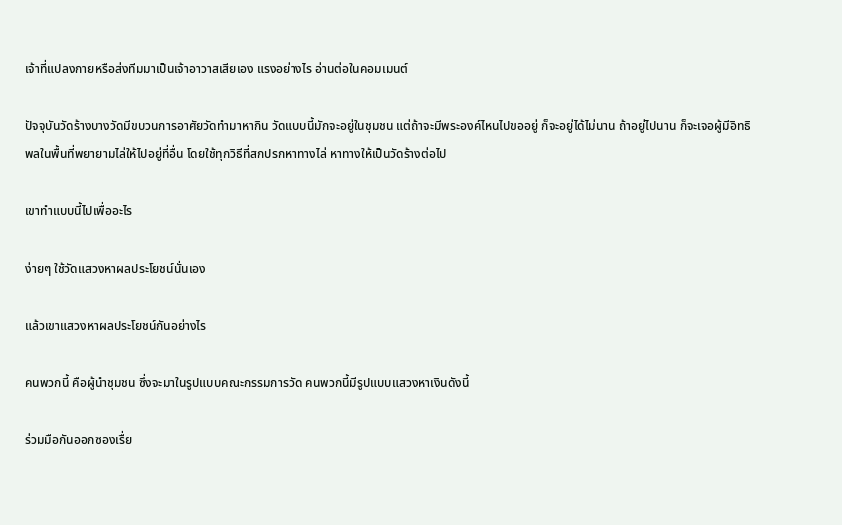เจ้าที่แปลงกายหรือส่งทีมมาเป็นเจ้าอาวาสเสียเอง แรงอย่างไร อ่านต่อในคอมเมนต์

ปัจจุบันวัดร้างบางวัดมีขบวนการอาศัยวัดทำมาหากิน วัดแบบนี้มักจะอยู่ในชุมชน แต่ถ้าจะมีพระองค์ไหนไปขออยู่ ก็จะอยู่ได้ไม่นาน ถ้าอยู่ไปนาน ก็จะเจอผู้มีอิทธิพลในพื้นที่พยายามไล่ให้ไปอยู่ที่อื่น โดยใช้ทุกวิธีที่สกปรกหาทางไล่ หาทางให้เป็นวัดร้างต่อไป

เขาทำแบบนี้ไปเพื่ออะไร

ง่ายๆ ใช้วัดแสวงหาผลประโยชน์นั่นเอง

แล้วเขาแสวงหาผลประโยชน์กันอย่างไร

คนพวกนี้ คือผู้นำชุมชน ซึ่งจะมาในรูปแบบคณะกรรมการวัด คนพวกนี้มีรูปแบบแสวงหาเงินดังนี้

ร่วมมือกันออกซองเรื่ย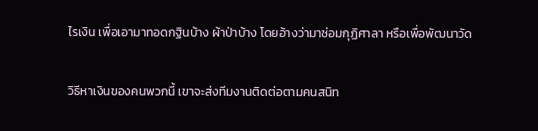ไรเงิน เพื่อเอามาทอดกฐินบ้าง ผ้าป่าบ้าง โดยอ้างว่ามาซ่อมกุฏิศาลา หรือเพื่อพัฒนาวัด

วิธีหาเงินของคนพวกนี้ เขาจะส่งทีมงานติดต่อตามคนสนิท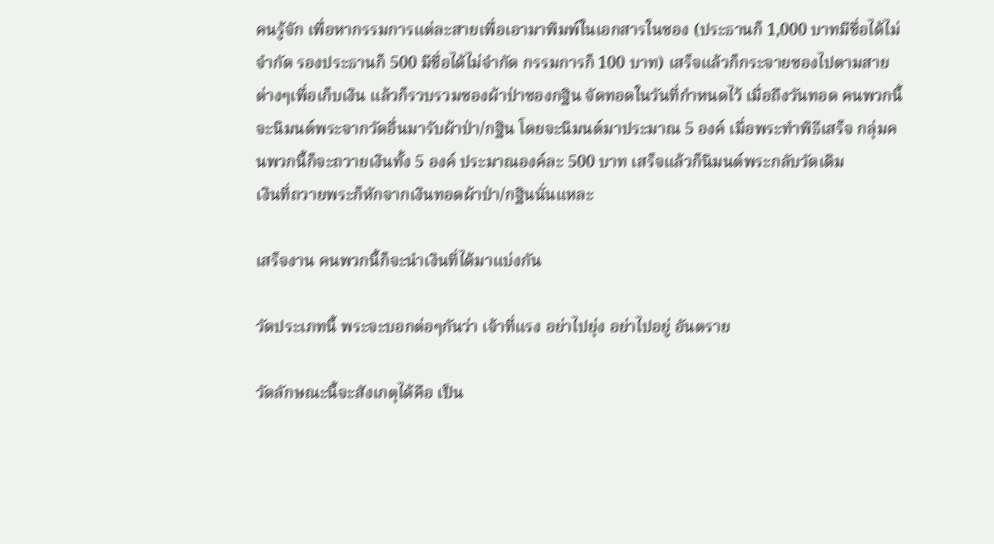คนรู้จัก เพื่อหากรรมการแต่ละสายเพื่อเอามาพิมพ์ในเอกสารในซอง (ประธานก็ 1,000 บาทมีชื่อได้ไม่จำกัด รองประธานก็ 500 มีชื่อได้ไม่จำกัด กรรมการก็ 100 บาท) เสร็จแล้วก็กระจายซองไปตามสายต่างๆเพื่อเก็บเงิน แล้วก็รวบรวมซองผ้าป่าซองกฐิน จัดทอดในวันที่กำหนดไว้ เมื่อถึงวันทอด คนพวกนี้จะนิมนต์พระจากวัดอื่นมารับผ้าป่า/กฐิน โดยจะนิมนต์มาประมาณ 5 องค์ เมื่อพระทำพิธีเสร็จ กลุ่มคนพวกนี้ก็จะถวายเงินทั้ง 5 องค์ ประมาณองค์ละ 500 บาท เสร็จแล้วก็นิมนต์พระกลับวัดเดิม
เงินที่ถวายพระก็หักจากเงินทอดผ้าป่า/กฐินนั่นแหละ

เสร็จงาน คนพวกนี้ก็จะนำเงินที่ได้มาแบ่งกัน

วัดประเภทนี้ พระจะบอกต่อๆกันว่า เจ้าที่แรง อย่าไปยุ่ง อย่าไปอยู่ อันตราย

วัดลักษณะนี้จะสังเกตุได้คือ เป็น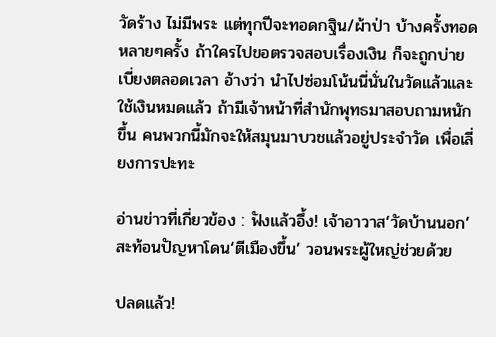วัดร้าง ไม่มีพระ แต่ทุกปีจะทอดกฐิน/ผ้าป่า บ้างครั้งทอดหลายๆครั้ง ถ้าใครไปขอตรวจสอบเรื่องเงิน ก็จะถูกบ่ายเบี่ยงตลอดเวลา อ้างว่า นำไปซ่อมโน้นนี่นั่นในวัดแล้วและใช้เงินหมดแล้ว ถ้ามีเจ้าหน้าที่สำนักพุทธมาสอบถามหนักขึ้น คนพวกนี้มักจะให้สมุนมาบวชแล้วอยู่ประจำวัด เพื่อเลี่ยงการปะทะ

อ่านข่าวที่เกี่ยวข้อง : ฟังแล้วอึ้ง! เจ้าอาวาส‘วัดบ้านนอก’สะท้อนปัญหาโดน‘ตีเมืองขึ้น’ วอนพระผู้ใหญ่ช่วยด้วย

ปลดแล้ว!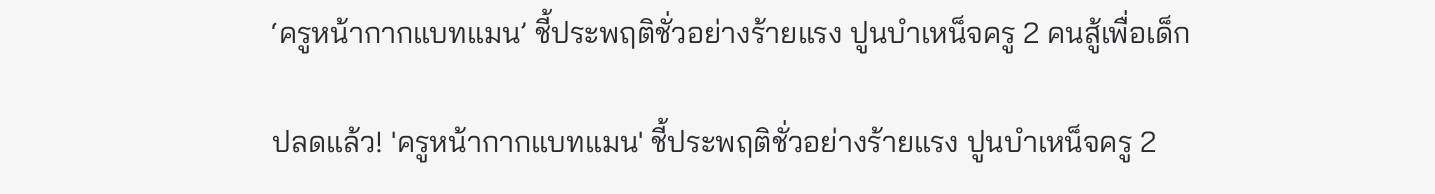‘ครูหน้ากากแบทแมน’ ชี้ประพฤติชั่วอย่างร้ายแรง ปูนบำเหน็จครู 2 คนสู้เพื่อเด็ก

ปลดแล้ว! 'ครูหน้ากากแบทแมน' ชี้ประพฤติชั่วอย่างร้ายแรง ปูนบำเหน็จครู 2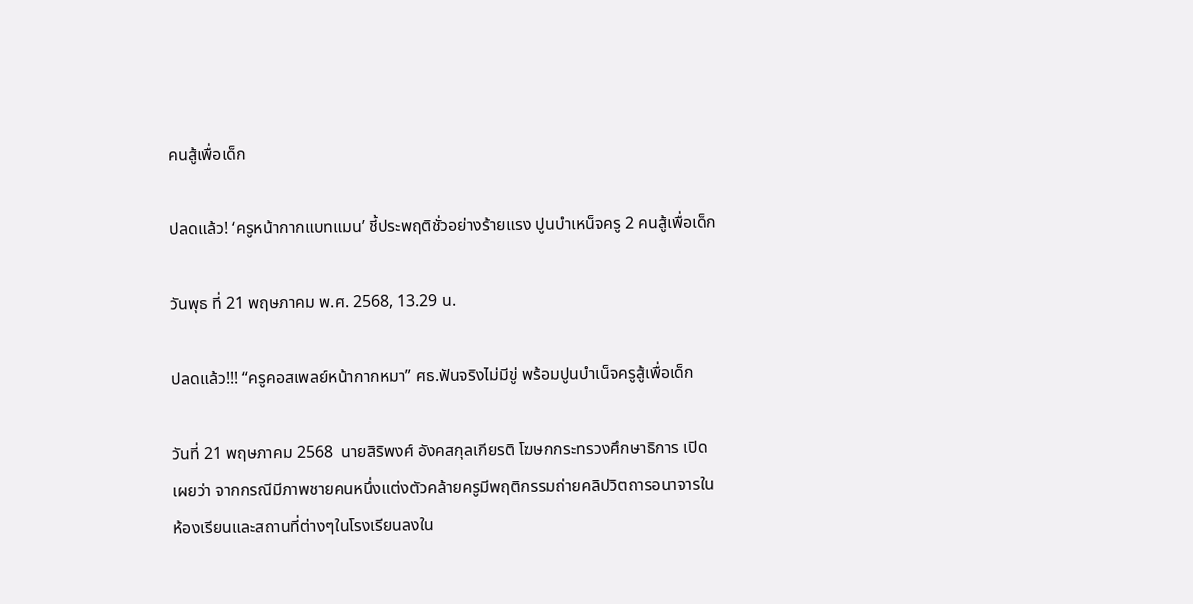คนสู้เพื่อเด็ก

ปลดแล้ว! ‘ครูหน้ากากแบทแมน’ ชี้ประพฤติชั่วอย่างร้ายแรง ปูนบำเหน็จครู 2 คนสู้เพื่อเด็ก

วันพุธ ที่ 21 พฤษภาคม พ.ศ. 2568, 13.29 น.

ปลดแล้ว!!! “ครูคอสเพลย์หน้ากากหมา” ศธ.ฟันจริงไม่มีขู่ พร้อมปูนบำเน็จครูสู้เพื่อเด็ก

วันที่ 21 พฤษภาคม 2568  นายสิริพงศ์ อังคสกุลเกียรติ โฆษกกระทรวงศึกษาธิการ เปิดเผยว่า จากกรณีมีภาพชายคนหนึ่งแต่งตัวคล้ายครูมีพฤติกรรมถ่ายคลิปวิตถารอนาจารในห้องเรียนและสถานที่ต่างๆในโรงเรียนลงใน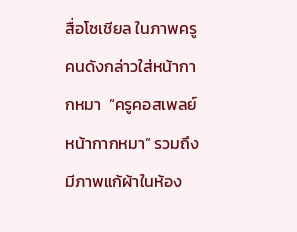สื่อโซเชียล ในภาพครูคนดังกล่าวใส่หน้ากากหมา  “ครูคอสเพลย์หน้ากากหมา” รวมถึงมีภาพแก้ผ้าในห้อง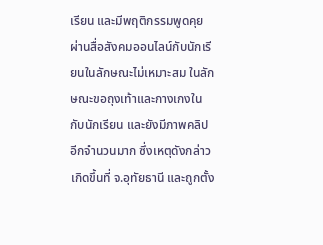เรียน และมีพฤติกรรมพูดคุยผ่านสื่อสังคมออนไลน์กับนักเรียนในลักษณะไม่เหมาะสม ในลักษณะขอถุงเท้าและกางเกงในกับนักเรียน และยังมีภาพคลิปอีกจำนวนมาก ซึ่งเหตุดังกล่าวเกิดขึ้นที่ จ.อุทัยธานี และถูกตั้ง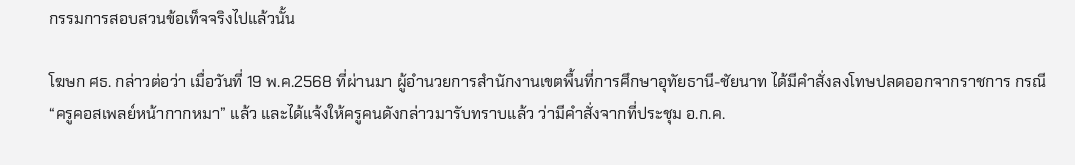กรรมการสอบสวนข้อเท็จจริงไปแล้วนั้น

โฆษก ศธ. กล่าวต่อว่า เมื่อวันที่ 19 พ.ค.2568 ที่ผ่านมา ผู้อำนวยการสำนักงานเขตพื้นที่การศึกษาอุทัยธานี-ชัยนาท ได้มีคำสั่งลงโทษปลดออกจากราชการ กรณี “ครูคอสเพลย์หน้ากากหมา” แล้ว และได้แจ้งให้ครูคนดังกล่าวมารับทราบแล้ว ว่ามีคำสั่งจากที่ประชุม อ.ก.ค.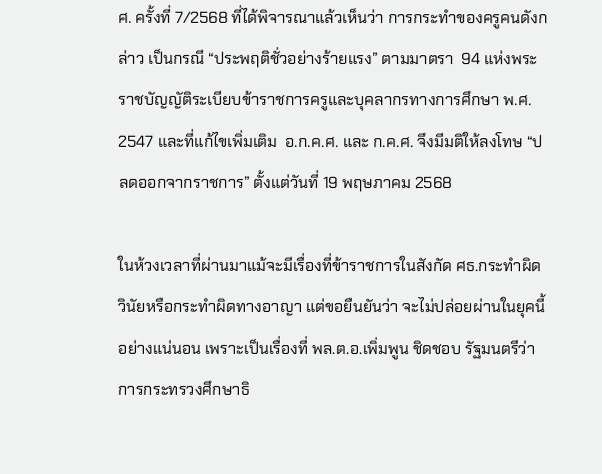ศ. ครั้งที่ 7/2568 ที่ได้พิจารณาแล้วเห็นว่า การกระทำของครูคนดังกล่าว เป็นกรณี “ประพฤติชั่วอย่างร้ายแรง” ตามมาตรา  94 แห่งพระราชบัญญัติระเบียบข้าราชการครูและบุคลากรทางการศึกษา พ.ศ. 2547 และที่แก้ไขเพิ่มเติม  อ.ก.ค.ศ. และ ก.ค.ศ. จึงมีมติให้ลงโทษ “ปลดออกจากราชการ” ตั้งแต่วันที่ 19 พฤษภาคม 2568

ในห้วงเวลาที่ผ่านมาแม้จะมีเรื่องที่ข้าราชการในสังกัด ศธ.กระทำผิดวินัยหรือกระทำผิดทางอาญา แต่ขอยืนยันว่า จะไม่ปล่อยผ่านในยุคนี้อย่างแน่นอน เพราะเป็นเรื่องที่ พล.ต.อ.เพิ่มพูน ชิดชอบ รัฐมนตรีว่าการกระทรวงศึกษาธิ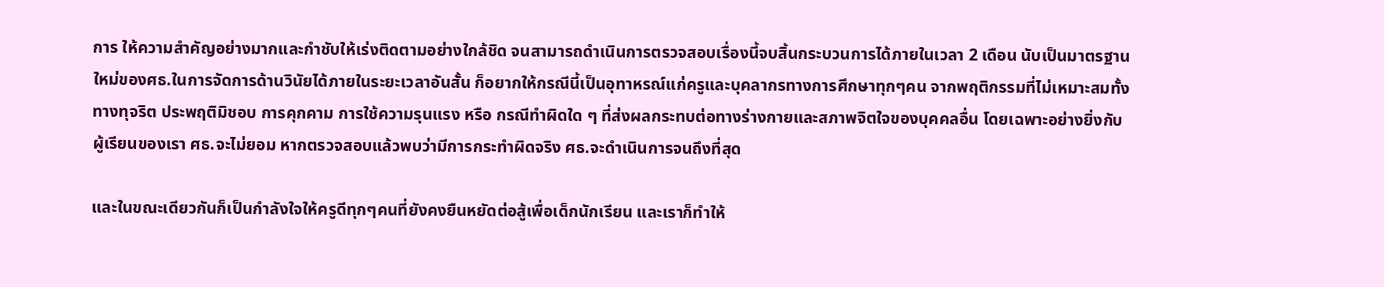การ ให้ความสำคัญอย่างมากและกำชับให้เร่งติดตามอย่างใกล้ชิด จนสามารถดำเนินการตรวจสอบเรื่องนี้จบสิ้นกระบวนการได้ภายในเวลา 2 เดือน นับเป็นมาตรฐานใหม่ของศธ.ในการจัดการด้านวินัยได้ภายในระยะเวลาอันสั้น ก็อยากให้กรณีนี้เป็นอุทาหรณ์แก่ครูและบุคลากรทางการศึกษาทุกๆคน จากพฤติกรรมที่ไม่เหมาะสมทั้งทางทุจริต ประพฤติมิชอบ การคุกคาม การใช้ความรุนแรง หรือ กรณีทำผิดใด ๆ ที่ส่งผลกระทบต่อทางร่างกายและสภาพจิตใจของบุคคลอื่น โดยเฉพาะอย่างยิ่งกับผู้เรียนของเรา ศธ.จะไม่ยอม หากตรวจสอบแล้วพบว่ามีการกระทำผิดจริง ศธ.จะดำเนินการจนถึงที่สุด

และในขณะเดียวกันก็เป็นกำลังใจให้ครูดีทุกๆคนที่ยังคงยืนหยัดต่อสู้เพื่อเด็กนักเรียน และเราก็ทำให้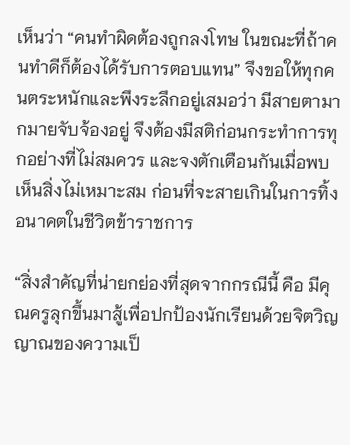เห็นว่า “คนทำผิดต้องถูกลงโทษ ในขณะที่ถ้าคนทำดีก็ต้องได้รับการตอบแทน” จึงขอให้ทุกคนตระหนักและพึงระลึกอยู่เสมอว่า มีสายตามากมายจับจ้องอยู่ จึงต้องมีสติก่อนกระทำการทุกอย่างที่ไม่สมควร และจงตักเตือนกันเมื่อพบเห็นสิ่งไม่เหมาะสม ก่อนที่จะสายเกินในการทิ้งอนาคตในชีวิตข้าราชการ

“สิ่งสำคัญที่น่ายกย่องที่สุดจากกรณีนี้ คือ มีคุณครูลุกขึ้นมาสู้เพื่อปกป้องนักเรียนด้วยจิตวิญญาณของความเป็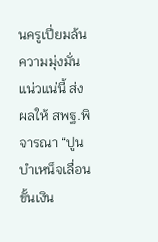นครูเปี่ยมล้น ความมุ่งมั่นแน่วแน่นี้ ส่งผลให้ สพฐ.พิจารณา “ปูนบำเหน็จเลื่อนขั้นเงิน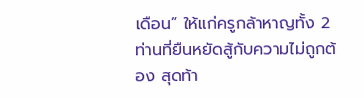เดือน” ให้แก่ครูกล้าหาญทั้ง 2 ท่านที่ยืนหยัดสู้กับความไม่ถูกต้อง สุดท้า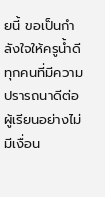ยนี้ ขอเป็นกำลังใจให้ครูน้ำดีทุกคนที่มีความปรารถนาดีต่อผู้เรียนอย่างไม่มีเงื่อน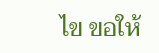ไข ขอให้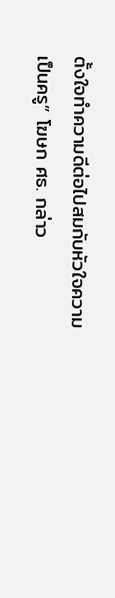ตั้งใจทำความดีต่อไปสมกับหัวใจความเป็นครู” โฆษก ศธ. กล่าว